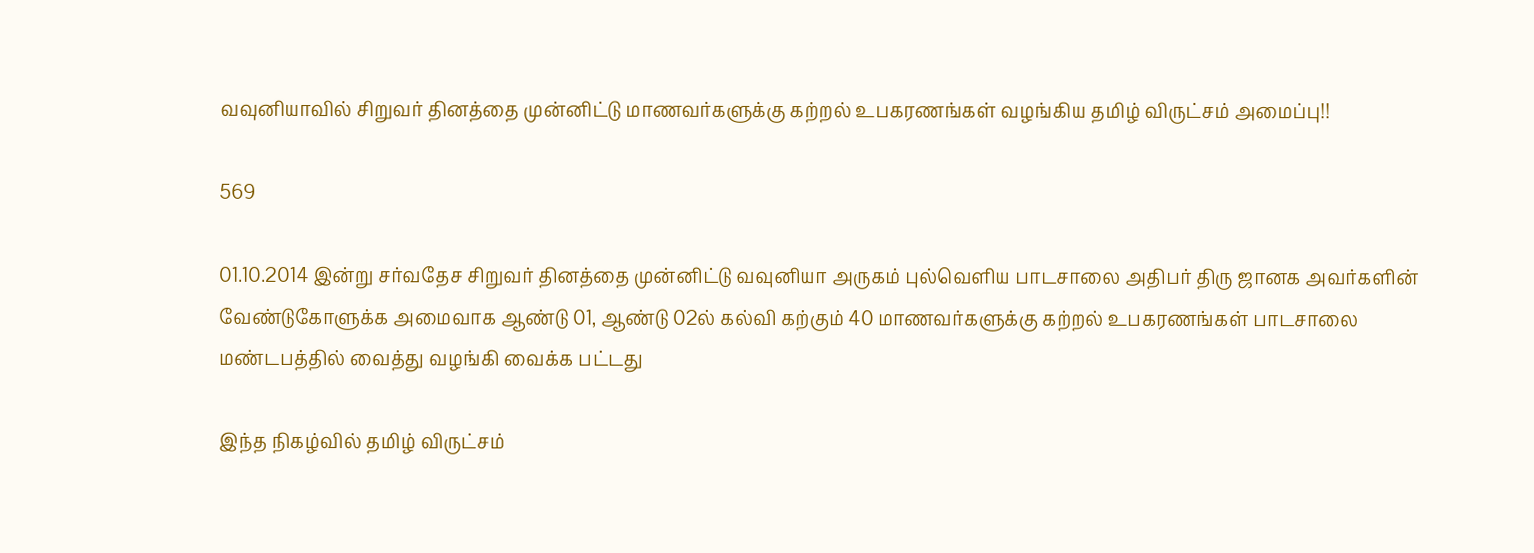வவுனியாவில் சிறுவர் தினத்தை முன்னிட்டு மாணவர்களுக்கு கற்றல் உபகரணங்கள் வழங்கிய தமிழ் விருட்சம் அமைப்பு!!

569

01.10.2014 இன்று சர்வதேச சிறுவர் தினத்தை முன்னிட்டு வவுனியா அருகம் புல்வெளிய பாடசாலை அதிபர் திரு ஜானக அவர்களின் வேண்டுகோளுக்க அமைவாக ஆண்டு 01, ஆண்டு 02ல் கல்வி கற்கும் 40 மாணவர்களுக்கு கற்றல் உபகரணங்கள் பாடசாலை மண்டபத்தில் வைத்து வழங்கி வைக்க பட்டது

இந்த நிகழ்வில் தமிழ் விருட்சம்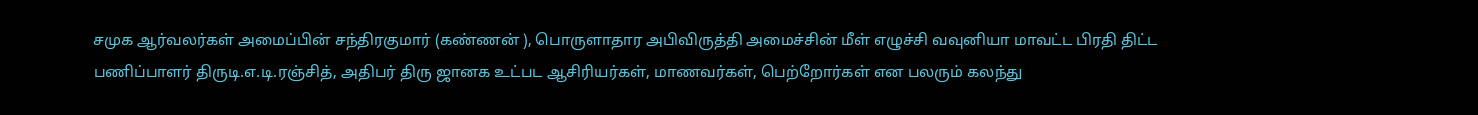சமுக ஆர்வலர்கள் அமைப்பின் சந்திரகுமார் (கண்ணன் ), பொருளாதார அபிவிருத்தி அமைச்சின் மீள் எழுச்சி வவுனியா மாவட்ட பிரதி திட்ட பணிப்பாளர் திருடி.எ.டி.ரஞ்சித், அதிபர் திரு ஜானக உட்பட ஆசிரியர்கள், மாணவர்கள், பெற்றோர்கள் என பலரும் கலந்து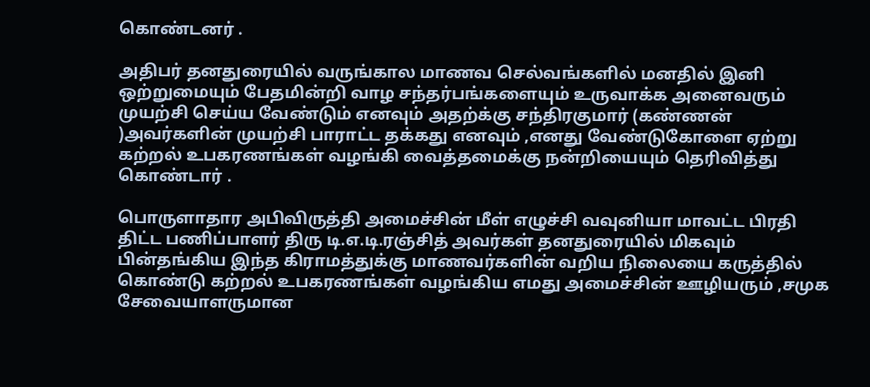கொண்டனர் .

அதிபர் தனதுரையில் வருங்கால மாணவ செல்வங்களில் மனதில் இனி ஒற்றுமையும் பேதமின்றி வாழ சந்தர்பங்களையும் உருவாக்க அனைவரும் முயற்சி செய்ய வேண்டும் எனவும் அதற்க்கு சந்திரகுமார் (கண்ணன் )அவர்களின் முயற்சி பாராட்ட தக்கது எனவும் ,எனது வேண்டுகோளை ஏற்று கற்றல் உபகரணங்கள் வழங்கி வைத்தமைக்கு நன்றியையும் தெரிவித்து கொண்டார் .

பொருளாதார அபிவிருத்தி அமைச்சின் மீள் எழுச்சி வவுனியா மாவட்ட பிரதி திட்ட பணிப்பாளர் திரு டி.எ.டி.ரஞ்சித் அவர்கள் தனதுரையில் மிகவும் பின்தங்கிய இந்த கிராமத்துக்கு மாணவர்களின் வறிய நிலையை கருத்தில் கொண்டு கற்றல் உபகரணங்கள் வழங்கிய எமது அமைச்சின் ஊழியரும் ,சமுக சேவையாளருமான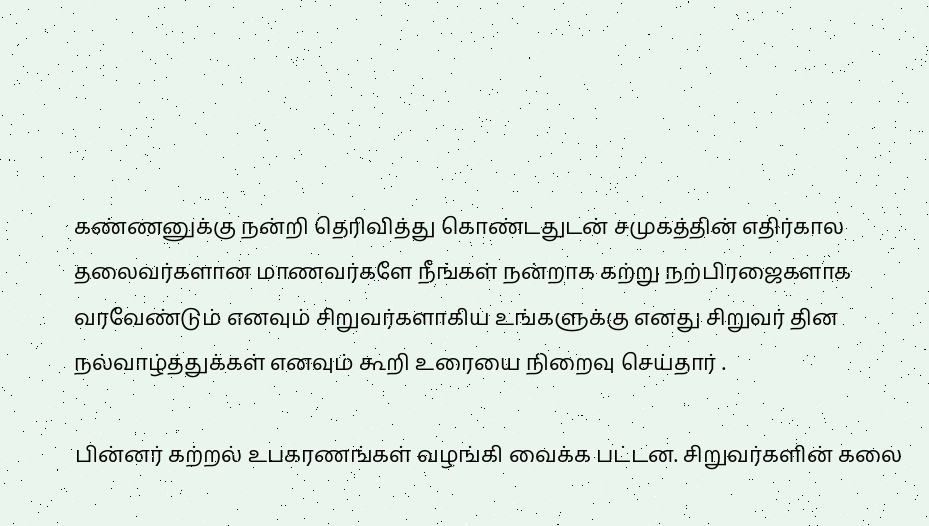கண்ணனுக்கு நன்றி தெரிவித்து கொண்டதுடன் சமுகத்தின் எதிர்கால தலைவர்களான மாணவர்களே நீங்கள் நன்றாக கற்று நற்பிரஜைகளாக வரவேண்டும் எனவும் சிறுவர்களாகிய உங்களுக்கு எனது சிறுவர் தின நல்வாழ்த்துக்கள் எனவும் கூறி உரையை நிறைவு செய்தார் .

பின்னர் கற்றல் உபகரணங்கள் வழங்கி வைக்க பட்டன. சிறுவர்களின் கலை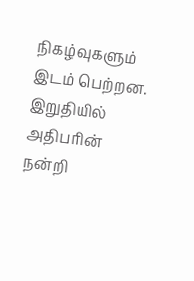நிகழ்வுகளும் இடம் பெற்றன. இறுதியில் அதிபரின் நன்றி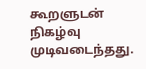கூறளுடன் நிகழ்வு முடிவடைந்தது.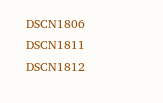DSCN1806 DSCN1811 DSCN1812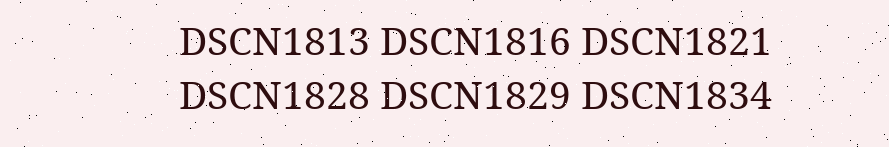DSCN1813 DSCN1816 DSCN1821 DSCN1828 DSCN1829 DSCN1834